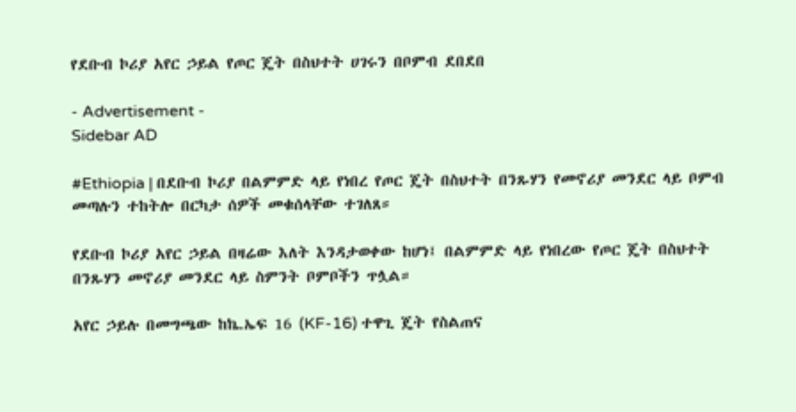የደቡብ ኮሪያ አየር ኃይል የጦር ጄት በስህተት ሀገሩን በቦምብ ደበደበ

- Advertisement -
Sidebar AD

#Ethiopia | በደቡብ ኮሪያ በልምምድ ላይ የነበረ የጦር ጄት በስህተት በንጹሃን የመኖሪያ መንደር ላይ ቦምብ መጣሉን ተከትሎ በርካታ ሰዎች መቁሰላቸው ተገለጸ።

የደቡብ ኮሪያ አየር ኃይል በዛሬው እለት እንዳታወቀው ከሆነ፤ በልምምድ ላይ የነበረው የጦር ጄት በስህተት በንጹሃን መኖሪያ መንደር ላይ ስምንት ቦምቦችን ጥሏል።

አየር ኃይሉ በመግጫው ከኬ.ኤፍ 16 (KF-16) ተዋጊ ጄት የስልጠና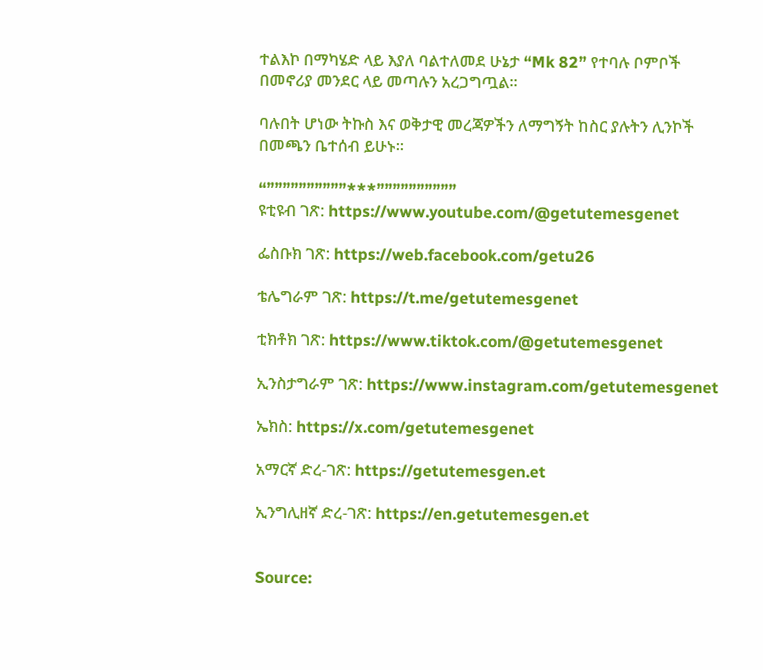ተልእኮ በማካሄድ ላይ እያለ ባልተለመደ ሁኔታ “Mk 82” የተባሉ ቦምቦች በመኖሪያ መንደር ላይ መጣሉን አረጋግጧል።

ባሉበት ሆነው ትኩስ እና ወቅታዊ መረጃዎችን ለማግኝት ከስር ያሉትን ሊንኮች በመጫን ቤተሰብ ይሁኑ።

“””””””””””***””””””””””
ዩቲዩብ ገጽ: https://www.youtube.com/@getutemesgenet

ፌስቡክ ገጽ: https://web.facebook.com/getu26

ቴሌግራም ገጽ: https://t.me/getutemesgenet

ቲክቶክ ገጽ: https://www.tiktok.com/@getutemesgenet

ኢንስታግራም ገጽ: https://www.instagram.com/getutemesgenet

ኤክስ: https://x.com/getutemesgenet

አማርኛ ድረ-ገጽ: https://getutemesgen.et

ኢንግሊዘኛ ድረ-ገጽ: https://en.getutemesgen.et


Source: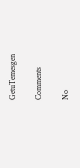GetuTemesgen

Comments

No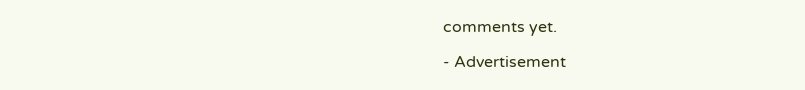comments yet.

- Advertisement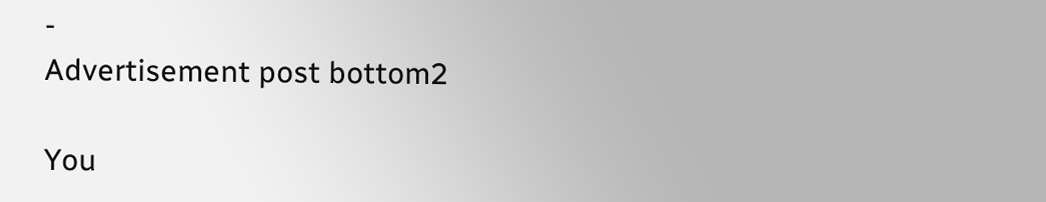-
Advertisement post bottom2

You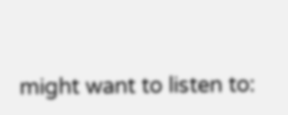might want to listen to: